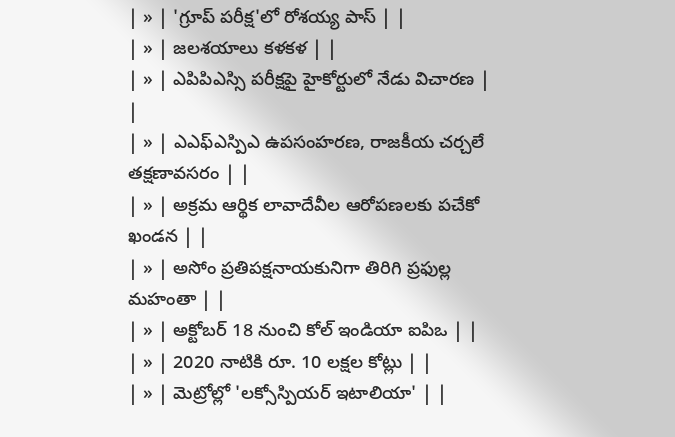| » | 'గ్రూప్ పరీక్ష'లో రోశయ్య పాస్ | |
| » | జలశయాలు కళకళ | |
| » | ఎపిపిఎస్సి పరీక్షపై హైకోర్టులో నేడు విచారణ | |
| » | ఎఎఫ్ఎస్పిఎ ఉపసంహరణ, రాజకీయ చర్చలే తక్షణావసరం | |
| » | అక్రమ ఆర్థిక లావాదేవీల ఆరోపణలకు పచేకో ఖండన | |
| » | అసోం ప్రతిపక్షనాయకునిగా తిరిగి ప్రఫుల్ల మహంతా | |
| » | అక్టోబర్ 18 నుంచి కోల్ ఇండియా ఐపిఒ | |
| » | 2020 నాటికి రూ. 10 లక్షల కోట్లు | |
| » | మెట్రోల్లో 'లక్సోస్పియర్ ఇటాలియా' | |